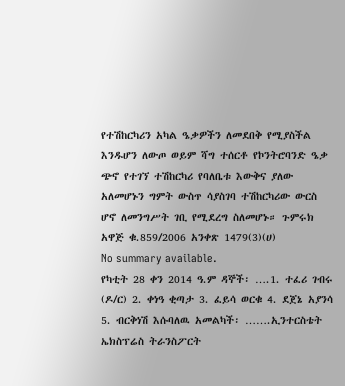የተሽከርካሪን አካል ዔቃዎችን ለመደበቅ የሚያስችል እንዱሆን ለውጦ ወይም ሻግ ተሰርቶ የኮንትሮባንድ ዔቃ ጭኖ የተገኘ ተሽከርካሪ የባለቤቱ እውቅና ያለው አለመሆኑን ግምት ውስጥ ሳያስገባ ተሽከርካሪው ውርስ ሆኖ ለመንግሥት ገቢ የሚደረግ ስለመሆኑ። ጉምሩክ አዋጅ ቁ.859/2006 አንቀጽ 1479(3)(ሀ)
No summary available.
የካቲት 28 ቀን 2014 ዓ.ም ዳኞች፡ ….1. ተፈሪ ገብሩ (ዶ/ር) 2. ቀነዓ ቂጣታ 3. ፈይሳ ወርቁ 4. ደጀኔ አያንሳ 5. ብርቅነሽ እሱባለዉ አመልካች፡ …….ኢንተርስቴት ኤክስፕሬስ ትራንስፖርት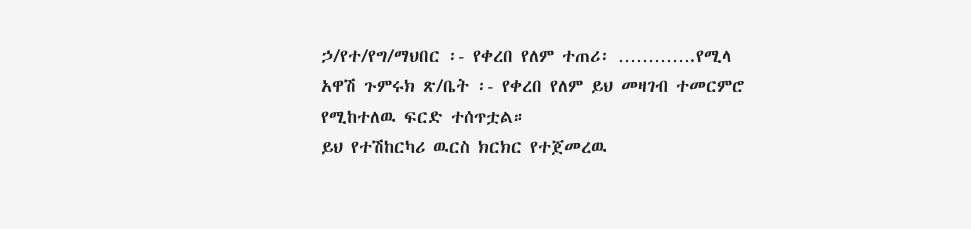ኃ/የተ/የግ/ማህበር ፡- የቀረበ የለም ተጠሪ፡ ………….የሚላ አዋሽ ጉምሩክ ጽ/ቤት ፡- የቀረበ የለም ይህ መዛገብ ተመርምሮ የሚከተለዉ ፍርድ ተሰጥቷል።
ይህ የተሽከርካሪ ዉርስ ክርክር የተጀመረዉ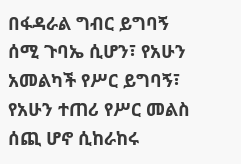በፋዳራል ግብር ይግባኝ ሰሚ ጉባኤ ሲሆን፣ የአሁን አመልካች የሥር ይግባኝ፣ የአሁን ተጠሪ የሥር መልስ ሰጪ ሆኖ ሲከራከሩ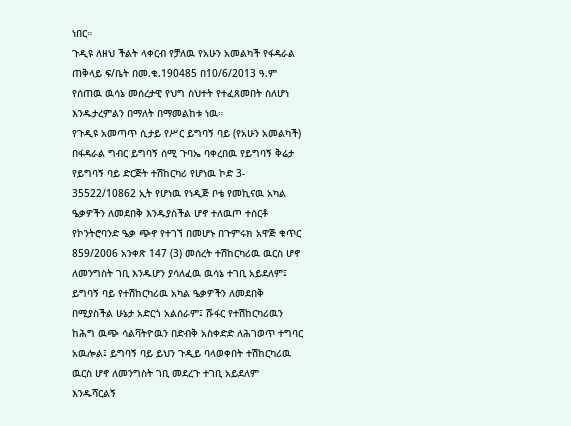ነበር።
ጉዲዩ ለዘህ ችልት ላቀርብ የቻለዉ የአሁን አመልካች የፋዳራል ጠቅላይ ፍ/ቤት በመ.ቁ.190485 በ10/6/2013 ዓ.ም የሰጠዉ ዉሳኔ መሰረታዊ የህግ ስህተት የተፈጸመበት ስለሆነ እንዱታረምልን በማለት በማመልከቱ ነዉ።
የጉዲዩ አመጣጥ ሲታይ የሥር ይግባኝ ባይ (የአሁን አመልካች) በፋዳራል ግብር ይግባኝ ሰሚ ጉባኤ ባቀረበዉ የይግባኝ ቅሬታ የይግባኝ ባይ ድርጅት ተሽከርካሪ የሆነዉ ኮድ 3- 35522/10862 ኢት የሆነዉ የነዲጅ ቦቴ የመኪናዉ አካል ዔቃዎችን ለመደበቅ እንዱያስችል ሆኖ ተለዉጦ ተሰርቶ የኮንትሮባንድ ዔቃ ጭኖ የተገኘ በመሆኑ በጉምሩክ አዋጅ ቁጥር 859/2006 አንቀጽ 147 (3) መሰረት ተሽከርካሪዉ ዉርስ ሆኖ ለመንግስት ገቢ እንዱሆን ያሳለፈዉ ዉሳኔ ተገቢ አይደለም፤ ይግባኝ ባይ የተሽከርካሪዉ አካል ዔቃዎችን ለመደበቅ በሚያስችል ሁኔታ አድርጎ አልሰራም፤ ሹፋር የተሽከርካሪዉን ከሕግ ዉጭ ሳልቫትዮዉን በድብቅ አስቀድድ ለሕገወጥ ተግባር አዉሎል፤ ይግባኝ ባይ ይህን ጉዲይ ባላወቀበት ተሽከርካሪዉ ዉርስ ሆኖ ለመንግስት ገቢ መደረጉ ተገቢ አይደለም እንዱሻርልኝ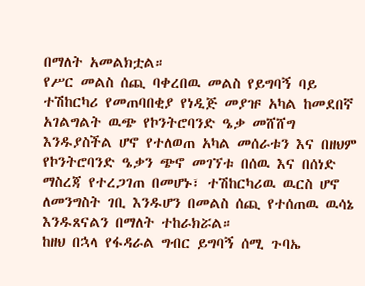በማለት አመልክቷል።
የሥር መልስ ሰጪ ባቀረበዉ መልስ የይግባኝ ባይ ተሽከርካሪ የመጠባበቂያ የነዲጅ መያዡ አካል ከመደበኛ አገልግልት ዉጭ የኮንትሮባንድ ዔቃ መሸሸግ እንዱያስችል ሆኖ የተለወጠ አካል መሰራቱን እና በዘህም የኮንትሮባንድ ዔቃን ጭኖ መገኘቱ በሰዉ እና በሰነድ ማስረጃ የተረጋገጠ በመሆኑ፣ ተሽከርካሪዉ ዉርስ ሆኖ ለመንግስት ገቢ እንዱሆን በመልስ ሰጪ የተሰጠዉ ዉሳኔ እንዱጸናልን በማለት ተከራክሯል።
ከዘህ በኋላ የፋዳራል ግብር ይግባኝ ሰሚ ጉባኤ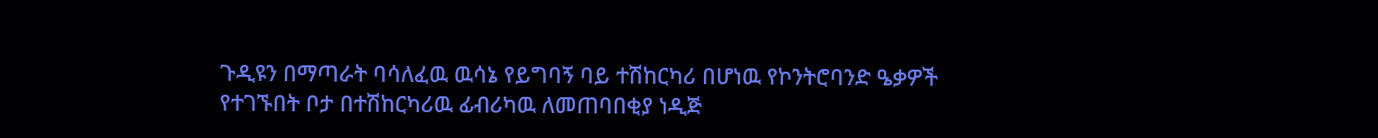ጉዲዩን በማጣራት ባሳለፈዉ ዉሳኔ የይግባኝ ባይ ተሽከርካሪ በሆነዉ የኮንትሮባንድ ዔቃዎች የተገኙበት ቦታ በተሽከርካሪዉ ፊብሪካዉ ለመጠባበቂያ ነዲጅ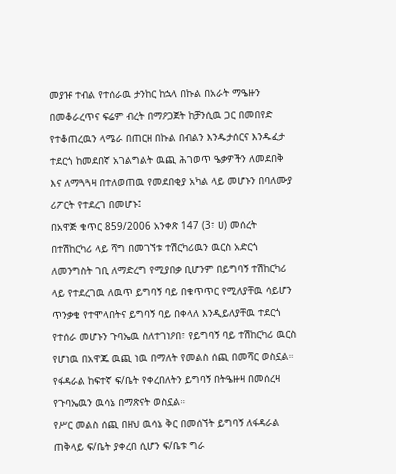መያዡ ተብል የተሰራዉ ታንከር ከኋላ በኩል በአራት ማዔዙን በመቆራረጥና ፍሬም ብረት በማዖጋጀት ከቻንሲዉ ጋር በመበየድ የተቆጠረዉን ላሜራ በጠርዘ በኩል በብልን እንዱታሰርና እንዱፈታ ተደርጎ ከመደበኛ አገልግልት ዉጪ ሕገወጥ ዔቃዎችን ለመደበቅ እና ለማጓጓዛ በተለወጠዉ የመደበቂያ አካል ላይ መሆኑን በባለሙያ ሪፖርት የተደረገ በመሆኑ፤
በአዋጅ ቁጥር 859/2006 አንቀጽ 147 (3፣ ሀ) መሰረት በተሽከርካሪ ላይ ሻግ በመገኘቱ ተሽርካሪዉን ዉርስ አድርጎ ለመንግስት ገቢ ለማድረግ የሚያበቃ ቢሆንም በይግባኝ ተሽከርካሪ ላይ የተደረገዉ ለዉጥ ይግባኝ ባይ በቁጥጥር የሚለያቸዉ ሳይሆን ጥንቃቄ የተሞላበትና ይግባኝ ባይ በቀላለ እንዲይለያቸዉ ተደርጎ የተሰራ መሆኑን ጉባኤዉ ስለተገነዖበ፣ የይግባኝ ባይ ተሽከርካሪ ዉርስ የሆነዉ በአዋጁ ዉጪ ነዉ በማለት የመልስ ሰጪ በመሻር ወስኗል።
የፋዳራል ከፍተኛ ፍ/ቤት የቀረበለትን ይግባኝ በትዔዙዛ በመሰረዛ የጉባኤዉን ዉሳኔ በማጽናት ወስኗል።
የሥር መልስ ሰጪ በዘህ ዉሳኔ ቅር በመሰኘት ይግባኝ ለፋዳራል ጠቅላይ ፍ/ቤት ያቀረበ ሲሆን ፍ/ቤቱ ግራ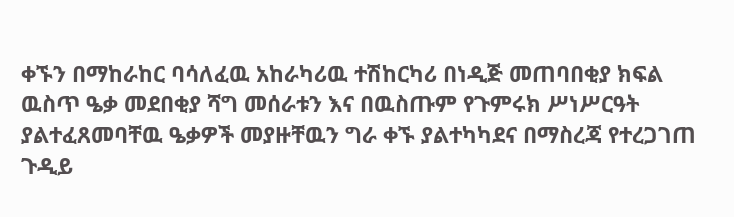ቀኙን በማከራከር ባሳለፈዉ አከራካሪዉ ተሽከርካሪ በነዲጅ መጠባበቂያ ክፍል ዉስጥ ዔቃ መደበቂያ ሻግ መሰራቱን እና በዉስጡም የጉምሩክ ሥነሥርዓት ያልተፈጸመባቸዉ ዔቃዎች መያዙቸዉን ግራ ቀኙ ያልተካካደና በማስረጃ የተረጋገጠ ጉዲይ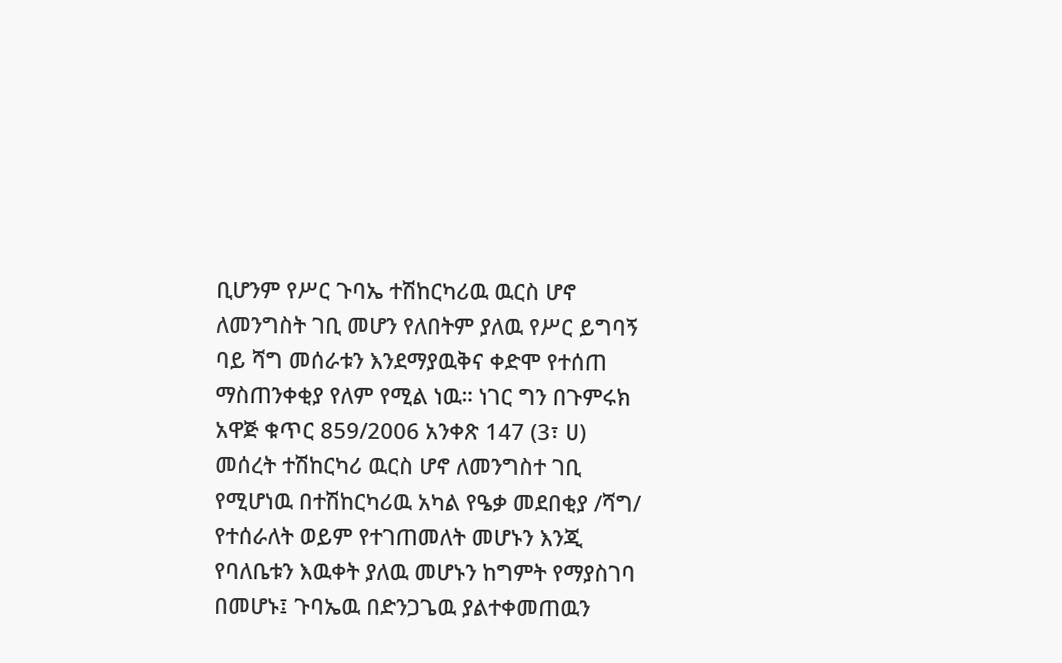ቢሆንም የሥር ጉባኤ ተሽከርካሪዉ ዉርስ ሆኖ ለመንግስት ገቢ መሆን የለበትም ያለዉ የሥር ይግባኝ ባይ ሻግ መሰራቱን እንደማያዉቅና ቀድሞ የተሰጠ ማስጠንቀቂያ የለም የሚል ነዉ። ነገር ግን በጉምሩክ አዋጅ ቁጥር 859/2006 አንቀጽ 147 (3፣ ሀ) መሰረት ተሽከርካሪ ዉርስ ሆኖ ለመንግስተ ገቢ የሚሆነዉ በተሽከርካሪዉ አካል የዔቃ መደበቂያ /ሻግ/ የተሰራለት ወይም የተገጠመለት መሆኑን እንጂ የባለቤቱን እዉቀት ያለዉ መሆኑን ከግምት የማያስገባ በመሆኑ፤ ጉባኤዉ በድንጋጌዉ ያልተቀመጠዉን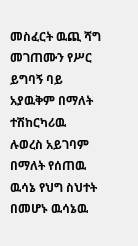መስፈርት ዉጪ ሻግ መገጠሙን የሥር ይግባኝ ባይ አያዉቅም በማለት ተሽከርካሪዉ ሉወረስ አይገባም በማለት የሰጠዉ ዉሳኔ የህግ ስህተት በመሆኑ ዉሳኔዉ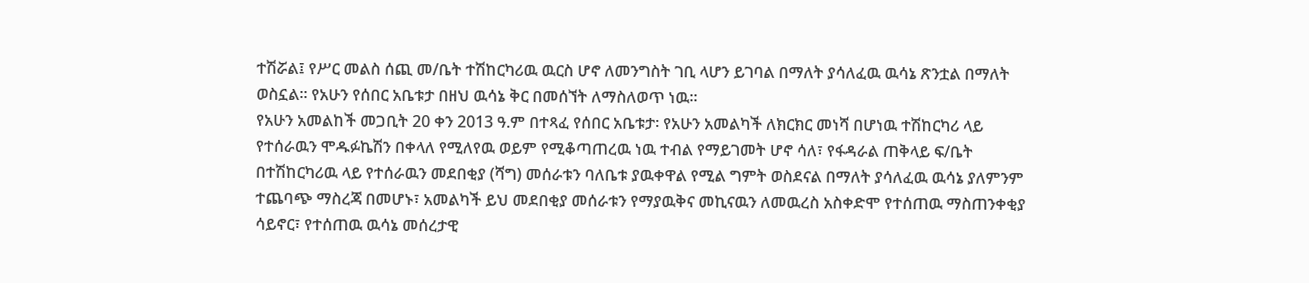ተሽሯል፤ የሥር መልስ ሰጪ መ/ቤት ተሽከርካሪዉ ዉርስ ሆኖ ለመንግስት ገቢ ላሆን ይገባል በማለት ያሳለፈዉ ዉሳኔ ጽንቷል በማለት ወስኗል። የአሁን የሰበር አቤቱታ በዘህ ዉሳኔ ቅር በመሰኘት ለማስለወጥ ነዉ።
የአሁን አመልከች መጋቢት 20 ቀን 2013 ዓ.ም በተጻፈ የሰበር አቤቱታ፡ የአሁን አመልካች ለክርክር መነሻ በሆነዉ ተሽከርካሪ ላይ የተሰራዉን ሞዱፉኬሽን በቀላለ የሚለየዉ ወይም የሚቆጣጠረዉ ነዉ ተብል የማይገመት ሆኖ ሳለ፣ የፋዳራል ጠቅላይ ፍ/ቤት በተሽከርካሪዉ ላይ የተሰራዉን መደበቂያ (ሻግ) መሰራቱን ባለቤቱ ያዉቀዋል የሚል ግምት ወስደናል በማለት ያሳለፈዉ ዉሳኔ ያለምንም ተጨባጭ ማስረጃ በመሆኑ፣ አመልካች ይህ መደበቂያ መሰራቱን የማያዉቅና መኪናዉን ለመዉረስ አስቀድሞ የተሰጠዉ ማስጠንቀቂያ ሳይኖር፣ የተሰጠዉ ዉሳኔ መሰረታዊ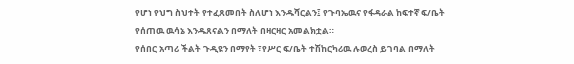የሆነ የህግ ስህተት የተፈጸመበት ስለሆነ እንዱሻርልን፤ የጉባኤዉና የፋዳራል ከፍተኛ ፍ/ቤት የሰጠዉ ዉሳኔ እንዱጸናልን በማለት በዛርዛር አመልክቷል።
የሰበር አጣሪ ችልት ጉዲዩን በማየት ፣የሥር ፍ/ቤት ተሽከርካሪዉ ሉወረስ ይገባል በማለት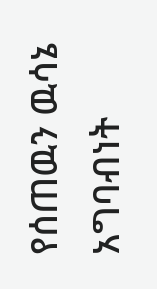የሰጠዉን ዉሳኔ አግባብነት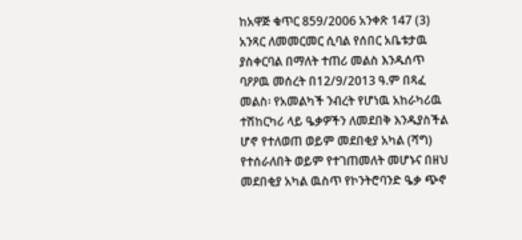ከአዋጅ ቁጥር 859/2006 አንቀጽ 147 (3) አንጻር ለመመርመር ሲባል የሰበር አቤቱታዉ ያስቀርባል በማለት ተጠሪ መልስ እንዱሰጥ ባዖዖዉ መሰረት በ12/9/2013 ዓ.ም በጻፈ መልስ፡ የአመልካች ንብረት የሆነዉ አከራካሪዉ ተሽከርካሪ ላይ ዔቃዎችን ለመደበቅ እንዱያስችል ሆኖ የተለወጠ ወይም መደበቂያ አካል (ሻግ) የተሰራለበት ወይም የተገጠመለት መሆኑና በዘህ መደበቂያ አካል ዉስጥ የኮንትሮባንድ ዔቃ ጭኖ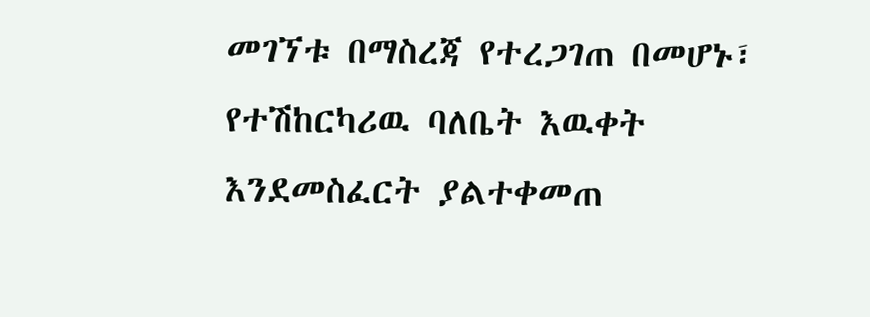መገኘቱ በማስረጃ የተረጋገጠ በመሆኑ፣ የተሽከርካሪዉ ባለቤት እዉቀት እንደመስፈርት ያልተቀመጠ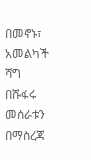በመኖኑ፣ አመልካች ሻግ በሹፋሩ መሰራቱን በማስረጃ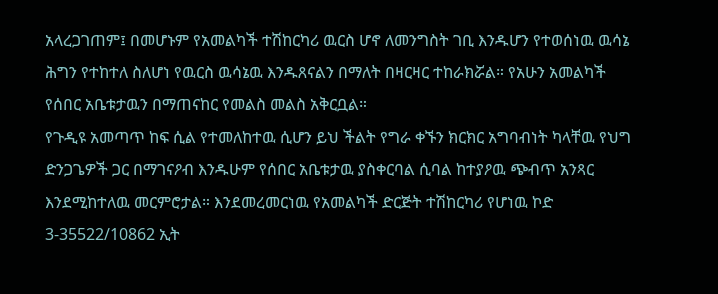አላረጋገጠም፤ በመሆኑም የአመልካች ተሽከርካሪ ዉርስ ሆኖ ለመንግስት ገቢ እንዱሆን የተወሰነዉ ዉሳኔ ሕግን የተከተለ ስለሆነ የዉርስ ዉሳኔዉ እንዱጸናልን በማለት በዛርዛር ተከራክሯል። የአሁን አመልካች የሰበር አቤቱታዉን በማጠናከር የመልስ መልስ አቅርቧል።
የጉዲዩ አመጣጥ ከፍ ሲል የተመለከተዉ ሲሆን ይህ ችልት የግራ ቀኙን ክርክር አግባብነት ካላቸዉ የህግ ድንጋጌዎች ጋር በማገናዖብ እንዱሁም የሰበር አቤቱታዉ ያስቀርባል ሲባል ከተያዖዉ ጭብጥ አንጻር እንደሚከተለዉ መርምሮታል። እንደመረመርነዉ የአመልካች ድርጅት ተሽከርካሪ የሆነዉ ኮድ 3-35522/10862 ኢት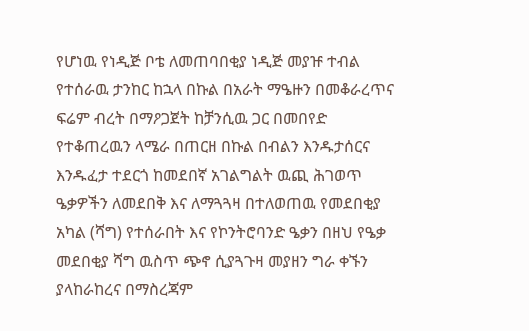የሆነዉ የነዲጅ ቦቴ ለመጠባበቂያ ነዲጅ መያዡ ተብል የተሰራዉ ታንከር ከኋላ በኩል በአራት ማዔዙን በመቆራረጥና ፍሬም ብረት በማዖጋጀት ከቻንሲዉ ጋር በመበየድ የተቆጠረዉን ላሜራ በጠርዘ በኩል በብልን እንዱታሰርና እንዱፈታ ተደርጎ ከመደበኛ አገልግልት ዉጪ ሕገወጥ ዔቃዎችን ለመደበቅ እና ለማጓጓዛ በተለወጠዉ የመደበቂያ አካል (ሻግ) የተሰራበት እና የኮንትሮባንድ ዔቃን በዘህ የዔቃ መደበቂያ ሻግ ዉስጥ ጭኖ ሲያጓጉዛ መያዘን ግራ ቀኙን ያላከራከረና በማስረጃም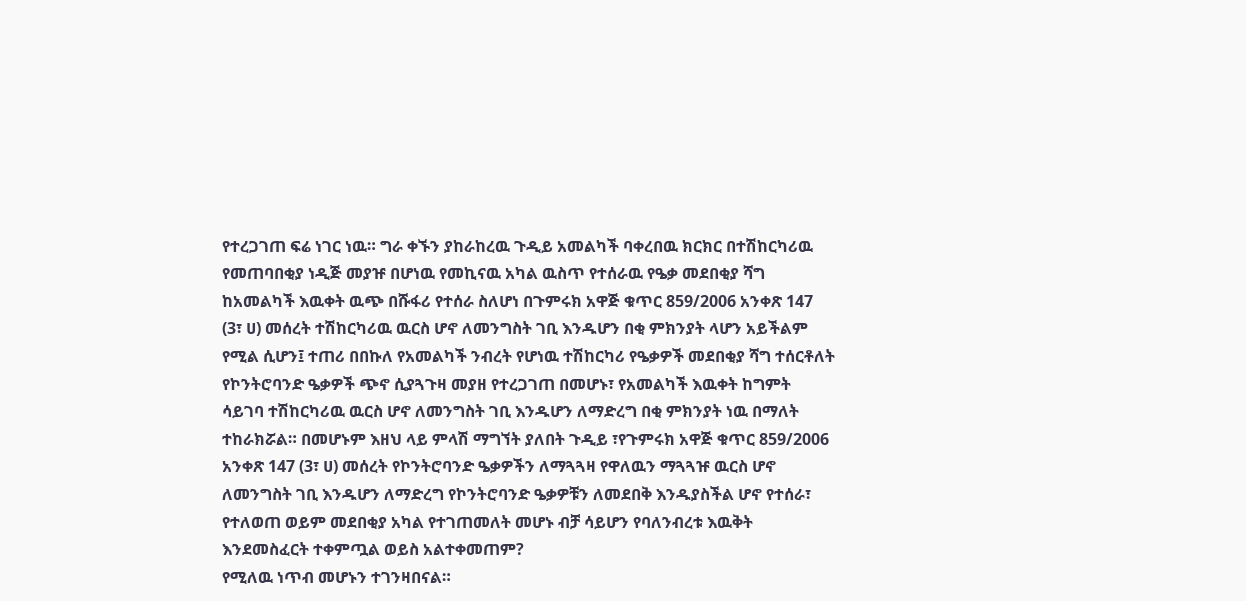የተረጋገጠ ፍሬ ነገር ነዉ። ግራ ቀኙን ያከራከረዉ ጉዲይ አመልካች ባቀረበዉ ክርክር በተሽከርካሪዉ የመጠባበቂያ ነዲጅ መያዡ በሆነዉ የመኪናዉ አካል ዉስጥ የተሰራዉ የዔቃ መደበቂያ ሻግ ከአመልካች እዉቀት ዉጭ በሹፋሪ የተሰራ ስለሆነ በጉምሩክ አዋጅ ቁጥር 859/2006 አንቀጽ 147 (3፣ ሀ) መሰረት ተሽከርካሪዉ ዉርስ ሆኖ ለመንግስት ገቢ እንዱሆን በቂ ምክንያት ላሆን አይችልም የሚል ሲሆን፤ ተጠሪ በበኩለ የአመልካች ንብረት የሆነዉ ተሽከርካሪ የዔቃዎች መደበቂያ ሻግ ተሰርቶለት የኮንትሮባንድ ዔቃዎች ጭኖ ሲያጓጉዛ መያዘ የተረጋገጠ በመሆኑ፣ የአመልካች እዉቀት ከግምት ሳይገባ ተሽከርካሪዉ ዉርስ ሆኖ ለመንግስት ገቢ እንዱሆን ለማድረግ በቂ ምክንያት ነዉ በማለት ተከራክሯል። በመሆኑም እዘህ ላይ ምላሽ ማግኘት ያለበት ጉዲይ ፣የጉምሩክ አዋጅ ቁጥር 859/2006 አንቀጽ 147 (3፣ ሀ) መሰረት የኮንትሮባንድ ዔቃዎችን ለማጓጓዛ የዋለዉን ማጓጓዡ ዉርስ ሆኖ ለመንግስት ገቢ እንዱሆን ለማድረግ የኮንትሮባንድ ዔቃዎቹን ለመደበቅ እንዱያስችል ሆኖ የተሰራ፣ የተለወጠ ወይም መደበቂያ አካል የተገጠመለት መሆኑ ብቻ ሳይሆን የባለንብረቱ እዉቅት እንደመስፈርት ተቀምጧል ወይስ አልተቀመጠም?
የሚለዉ ነጥብ መሆኑን ተገንዛበናል።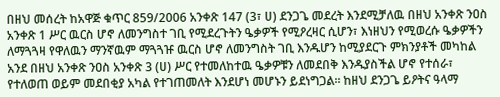በዘህ መሰረት ከአዋጅ ቁጥር 859/2006 አንቀጽ 147 (3፣ ሀ) ደንጋጌ መደረት እንደሚቻለዉ በዘህ አንቀጽ ንዐስ አንቀጽ 1 ሥር ዉርስ ሆኖ ለመንግስተ ገቢ የሚደረጉትን ዔቃዎች የሚዖረዛር ሲሆን፣ እነዘህን የሚወረሱ ዔቃዎችን ለማጓጓዛ የዋለዉን ማንኛዉም ማጓጓዡ ዉርስ ሆኖ ለመንግስት ገቢ እንዱሆን ከሚያደርጉ ምክንያቶች መካከል አንደ በዘህ አንቀጽ ንዐስ አንቀጽ 3 (ሀ) ሥር የተመለከተዉ ዔቃዎቹን ለመደበቅ እንዱያስችል ሆኖ የተሰራ፣ የተለወጠ ወይም መደበቂያ አካል የተገጠመለት እንደሆነ መሆኑን ይደነግጋል። ከዘህ ደንጋጌ ይዖትና ዓላማ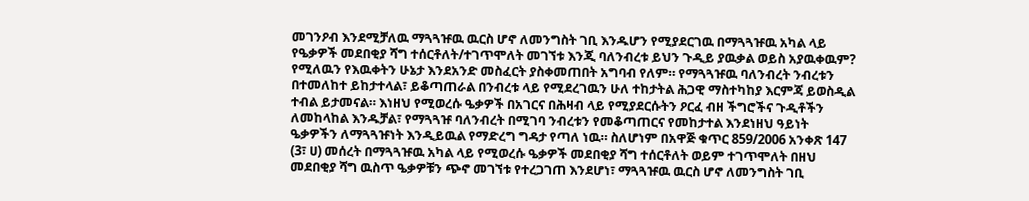መገንዖብ እንደሚቻለዉ ማጓጓዡዉ ዉርስ ሆኖ ለመንግስት ገቢ እንዱሆን የሚያደርገዉ በማጓጓዡዉ አካል ላይ የዔቃዎች መደበቂያ ሻግ ተሰርቶለት/ተገጥሞለት መገኘቱ እንጂ ባለንብረቱ ይህን ጉዲይ ያዉቃል ወይስ አያዉቀዉም? የሚለዉን የእዉቀትን ሁኔታ እንደአንድ መስፈርት ያስቀመጠበት አግባብ የለም። የማጓጓዡዉ ባለንብረት ንብረቱን በተመለከተ ይከታተላል፣ ይቆጣጠራል በንብረቱ ላይ የሚደረገዉን ሁለ ተከታትል ሕጋዊ ማስተካከያ እርምጃ ይወስዲል ተብል ይታመናል። እነዘህ የሚወረሱ ዔቃዎች በአገርና በሕዛብ ላይ የሚያደርሱትን ዖርፈ ብዘ ችግሮችና ጉዲቶችን ለመከላከል እንዱቻል፣ የማጓጓዡ ባለንብረት በሚገባ ንብረቱን የመቆጣጠርና የመከታተል እንደነዘህ ዓይነት ዔቃዎችን ለማጓጓዡነት እንዲይዉል የማድረግ ግዳታ የጣለ ነዉ። ስለሆነም በአዋጅ ቁጥር 859/2006 አንቀጽ 147 (3፣ ሀ) መሰረት በማጓጓዡዉ አካል ላይ የሚወረሱ ዔቃዎች መደበቂያ ሻግ ተሰርቶለት ወይም ተገጥሞለት በዘህ መደበቂያ ሻግ ዉስጥ ዔቃዎቹን ጭኖ መገኘቱ የተረጋገጠ እንደሆነ፣ ማጓጓዡዉ ዉርስ ሆኖ ለመንግስት ገቢ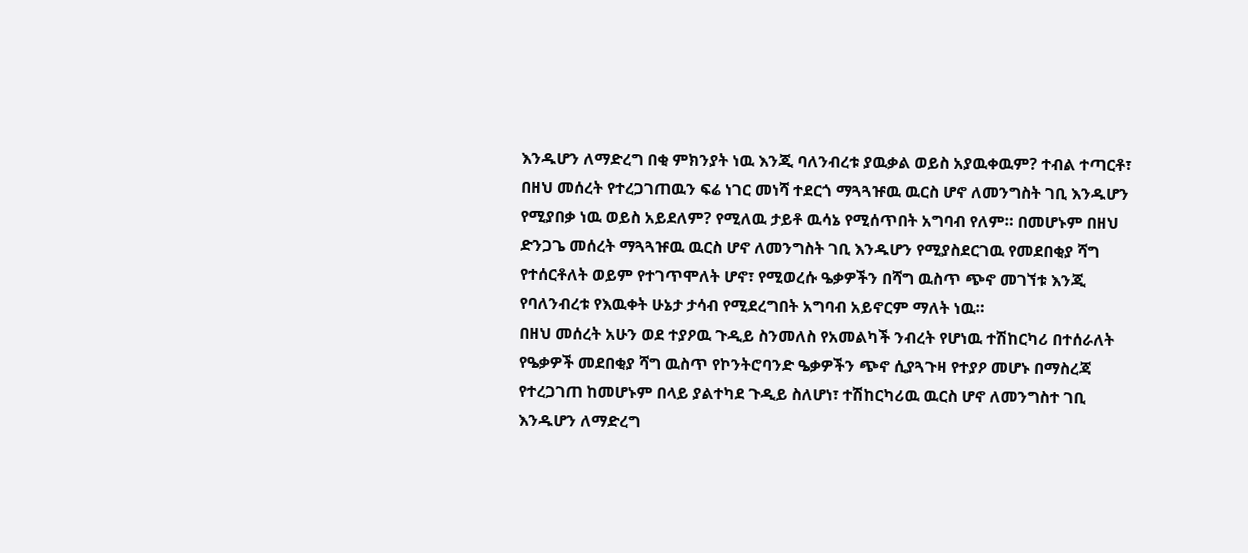እንዱሆን ለማድረግ በቂ ምክንያት ነዉ እንጂ ባለንብረቱ ያዉቃል ወይስ አያዉቀዉም? ተብል ተጣርቶ፣ በዘህ መሰረት የተረጋገጠዉን ፍሬ ነገር መነሻ ተደርጎ ማጓጓዡዉ ዉርስ ሆኖ ለመንግስት ገቢ እንዱሆን የሚያበቃ ነዉ ወይስ አይደለም? የሚለዉ ታይቶ ዉሳኔ የሚሰጥበት አግባብ የለም። በመሆኑም በዘህ ድንጋጌ መሰረት ማጓጓዡዉ ዉርስ ሆኖ ለመንግስት ገቢ እንዱሆን የሚያስደርገዉ የመደበቂያ ሻግ የተሰርቶለት ወይም የተገጥሞለት ሆኖ፣ የሚወረሱ ዔቃዎችን በሻግ ዉስጥ ጭኖ መገኘቱ እንጂ የባለንብረቱ የእዉቀት ሁኔታ ታሳብ የሚደረግበት አግባብ አይኖርም ማለት ነዉ።
በዘህ መሰረት አሁን ወደ ተያዖዉ ጉዲይ ስንመለስ የአመልካች ንብረት የሆነዉ ተሽከርካሪ በተሰራለት የዔቃዎች መደበቂያ ሻግ ዉስጥ የኮንትሮባንድ ዔቃዎችን ጭኖ ሲያጓጉዛ የተያዖ መሆኑ በማስረጃ የተረጋገጠ ከመሆኑም በላይ ያልተካደ ጉዲይ ስለሆነ፣ ተሽከርካሪዉ ዉርስ ሆኖ ለመንግስተ ገቢ እንዱሆን ለማድረግ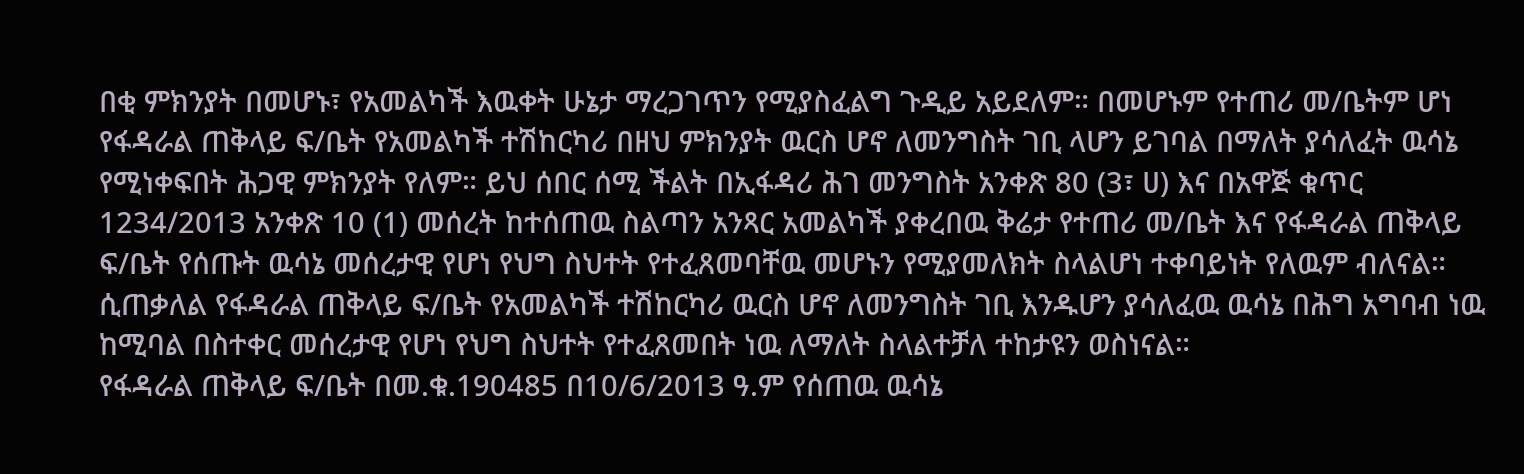በቂ ምክንያት በመሆኑ፣ የአመልካች እዉቀት ሁኔታ ማረጋገጥን የሚያስፈልግ ጉዲይ አይደለም። በመሆኑም የተጠሪ መ/ቤትም ሆነ የፋዳራል ጠቅላይ ፍ/ቤት የአመልካች ተሽከርካሪ በዘህ ምክንያት ዉርስ ሆኖ ለመንግስት ገቢ ላሆን ይገባል በማለት ያሳለፈት ዉሳኔ የሚነቀፍበት ሕጋዊ ምክንያት የለም። ይህ ሰበር ሰሚ ችልት በኢፋዳሪ ሕገ መንግስት አንቀጽ 80 (3፣ ሀ) እና በአዋጅ ቁጥር 1234/2013 አንቀጽ 10 (1) መሰረት ከተሰጠዉ ስልጣን አንጻር አመልካች ያቀረበዉ ቅሬታ የተጠሪ መ/ቤት እና የፋዳራል ጠቅላይ ፍ/ቤት የሰጡት ዉሳኔ መሰረታዊ የሆነ የህግ ስህተት የተፈጸመባቸዉ መሆኑን የሚያመለክት ስላልሆነ ተቀባይነት የለዉም ብለናል።
ሲጠቃለል የፋዳራል ጠቅላይ ፍ/ቤት የአመልካች ተሽከርካሪ ዉርስ ሆኖ ለመንግስት ገቢ እንዱሆን ያሳለፈዉ ዉሳኔ በሕግ አግባብ ነዉ ከሚባል በስተቀር መሰረታዊ የሆነ የህግ ስህተት የተፈጸመበት ነዉ ለማለት ስላልተቻለ ተከታዩን ወስነናል።
የፋዳራል ጠቅላይ ፍ/ቤት በመ.ቁ.190485 በ10/6/2013 ዓ.ም የሰጠዉ ዉሳኔ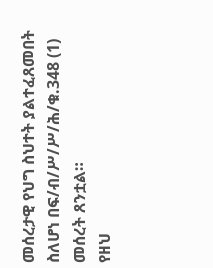መሰረታዊ የህግ ስህተት ያልተፈጸመበት ስለሆነ በፍ/ብ/ሥ/ሥ/ሕ/ቁ.348 (1) መሰረት ጸንቷል።
የዘህ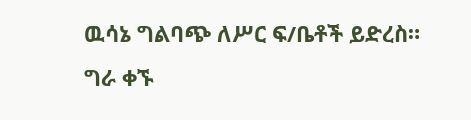ዉሳኔ ግልባጭ ለሥር ፍ/ቤቶች ይድረስ።
ግራ ቀኙ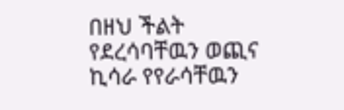በዘህ ችልት የደረሳባቸዉን ወጪና ኪሳራ የየራሳቸዉን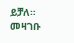ይቻለ።
መዛገቡ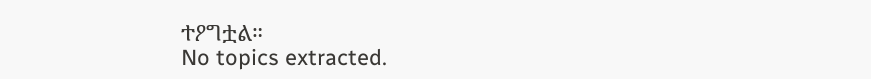ተዖግቷል።
No topics extracted.